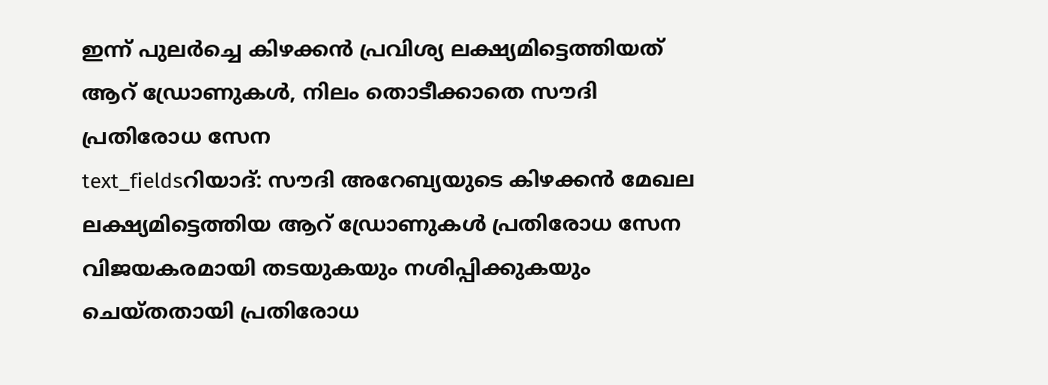ഇന്ന് പുലർച്ചെ കിഴക്കൻ പ്രവിശ്യ ലക്ഷ്യമിട്ടെത്തിയത് ആറ് ഡ്രോണുകൾ, നിലം തൊടീക്കാതെ സൗദി പ്രതിരോധ സേന
text_fieldsറിയാദ്: സൗദി അറേബ്യയുടെ കിഴക്കൻ മേഖല ലക്ഷ്യമിട്ടെത്തിയ ആറ് ഡ്രോണുകൾ പ്രതിരോധ സേന വിജയകരമായി തടയുകയും നശിപ്പിക്കുകയും ചെയ്തതായി പ്രതിരോധ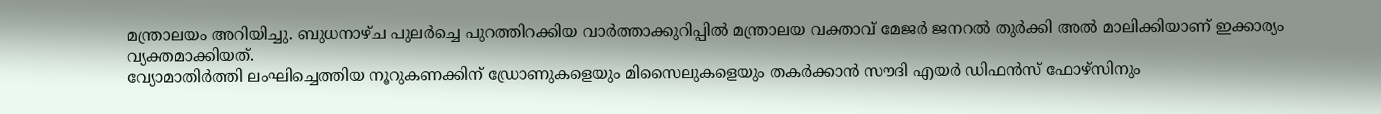മന്ത്രാലയം അറിയിച്ചു. ബുധനാഴ്ച പുലർച്ചെ പുറത്തിറക്കിയ വാർത്താക്കുറിപ്പിൽ മന്ത്രാലയ വക്താവ് മേജർ ജനറൽ തുർക്കി അൽ മാലിക്കിയാണ് ഇക്കാര്യം വ്യക്തമാക്കിയത്.
വ്യോമാതിർത്തി ലംഘിച്ചെത്തിയ നൂറുകണക്കിന് ഡ്രോണുകളെയും മിസൈലുകളെയും തകർക്കാൻ സൗദി എയർ ഡിഫൻസ് ഫോഴ്സിനും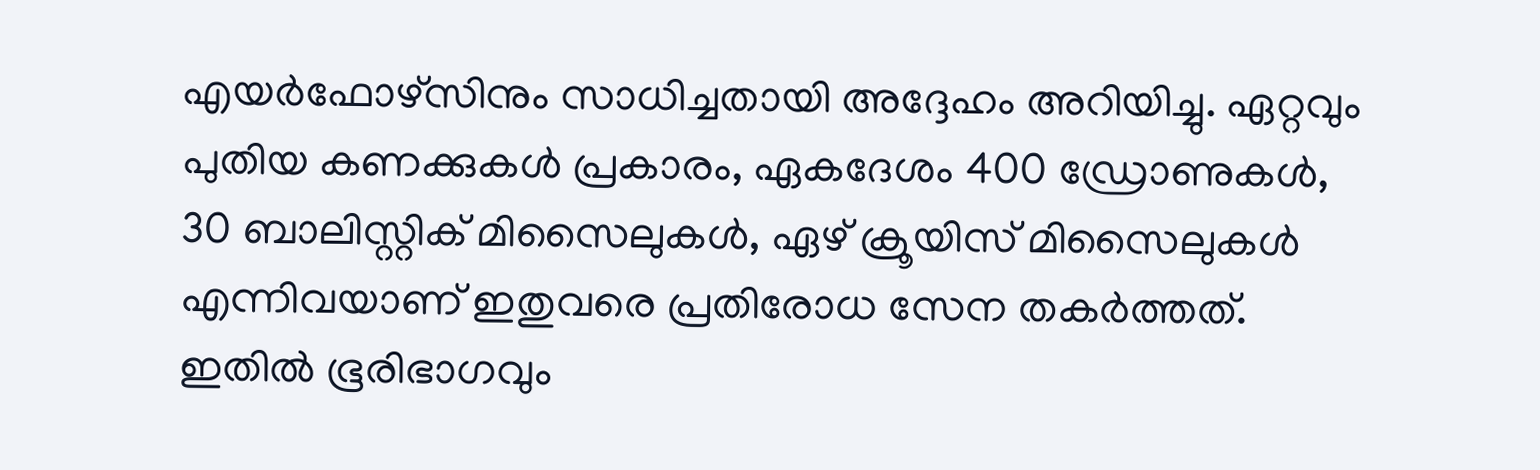എയർഫോഴ്സിനും സാധിച്ചതായി അദ്ദേഹം അറിയിച്ചു. ഏറ്റവും പുതിയ കണക്കുകൾ പ്രകാരം, ഏകദേശം 400 ഡ്രോണുകൾ, 30 ബാലിസ്റ്റിക് മിസൈലുകൾ, ഏഴ് ക്രൂയിസ് മിസൈലുകൾ എന്നിവയാണ് ഇതുവരെ പ്രതിരോധ സേന തകർത്തത്. ഇതിൽ ഭൂരിഭാഗവും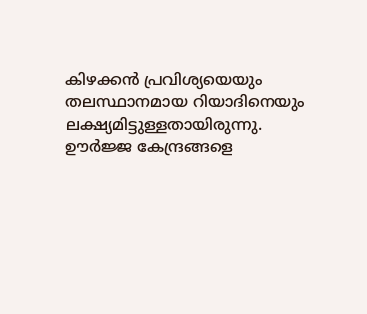കിഴക്കൻ പ്രവിശ്യയെയും തലസ്ഥാനമായ റിയാദിനെയും ലക്ഷ്യമിട്ടുള്ളതായിരുന്നു.
ഊർജ്ജ കേന്ദ്രങ്ങളെ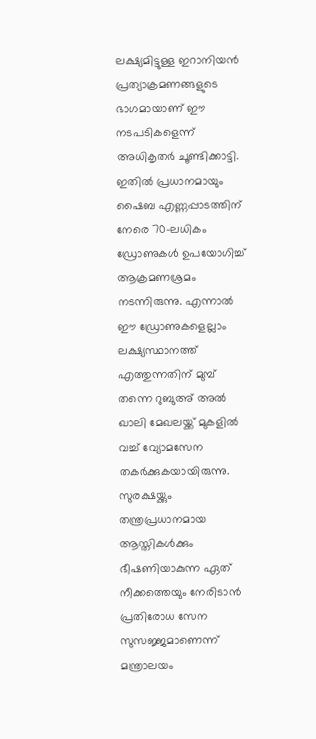ലക്ഷ്യമിട്ടുള്ള ഇറാനിയൻ പ്രത്യാക്രമണങ്ങളുടെ ഭാഗമായാണ് ഈ നടപടികളെന്ന് അധികൃതർ ചൂണ്ടിക്കാട്ടി. ഇതിൽ പ്രധാനമായും ഷൈബ എണ്ണപ്പാടത്തിന് നേരെ 70-ലധികം ഡ്രോണുകൾ ഉപയോഗിച്ച് ആക്രമണശ്രമം നടന്നിരുന്നു. എന്നാൽ ഈ ഡ്രോണുകളെല്ലാം ലക്ഷ്യസ്ഥാനത്ത് എത്തുന്നതിന് മുമ്പ് തന്നെ റുബുഅ് അൽ ഖാലി മേഖലയ്ക്ക് മുകളിൽ വച്ച് വ്യോമസേന തകർക്കുകയായിരുന്നു. സുരക്ഷയ്ക്കും തന്ത്രപ്രധാനമായ ആസ്തികൾക്കും ഭീഷണിയാകുന്ന ഏത് നീക്കത്തെയും നേരിടാൻ പ്രതിരോധ സേന സുസജ്ജമാണെന്ന് മന്ത്രാലയം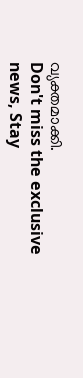വ്യക്തമാക്കി.
Don't miss the exclusive news, Stay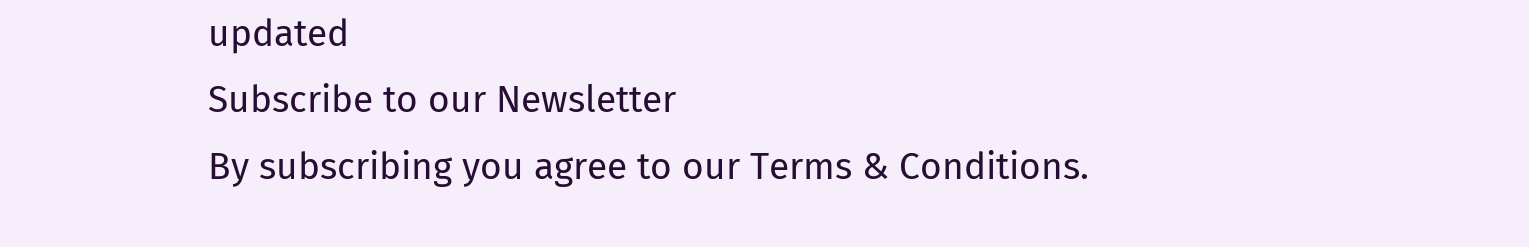updated
Subscribe to our Newsletter
By subscribing you agree to our Terms & Conditions.